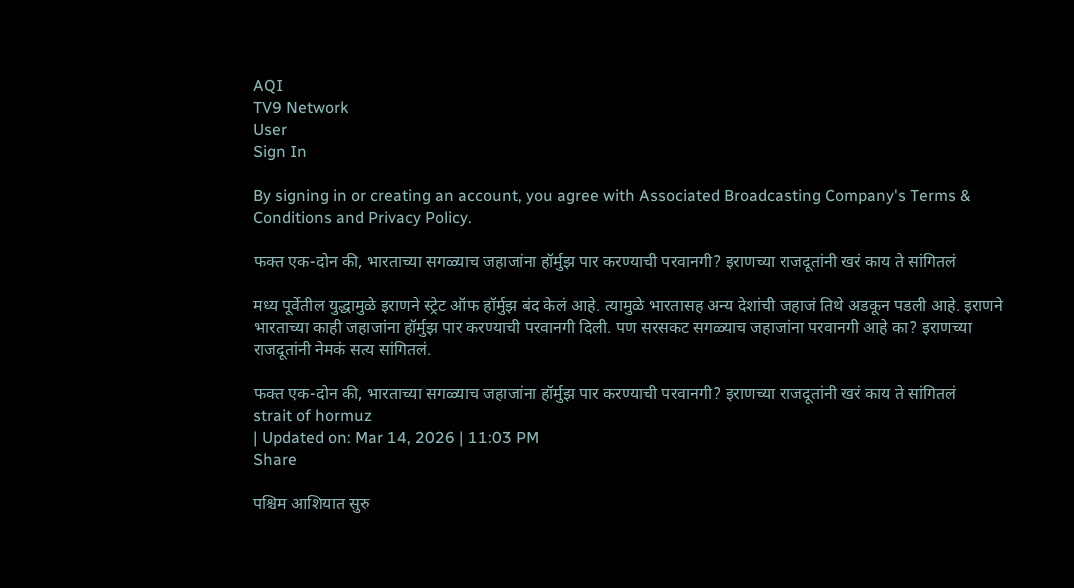AQI
TV9 Network
User
Sign In

By signing in or creating an account, you agree with Associated Broadcasting Company's Terms & Conditions and Privacy Policy.

फक्त एक-दोन की, भारताच्या सगळ्याच जहाजांना हॉर्मुझ पार करण्याची परवानगी? इराणच्या राजदूतांनी खरं काय ते सांगितलं

मध्य पूर्वेतील युद्धामुळे इराणने स्ट्रेट ऑफ हॉर्मुझ बंद केलं आहे. त्यामुळे भारतासह अन्य देशांची जहाजं तिथे अडकून पडली आहे. इराणने भारताच्या काही जहाजांना हॉर्मुझ पार करण्याची परवानगी दिली. पण सरसकट सगळ्याच जहाजांना परवानगी आहे का? इराणच्या राजदूतांनी नेमकं सत्य सांगितलं.

फक्त एक-दोन की, भारताच्या सगळ्याच जहाजांना हॉर्मुझ पार करण्याची परवानगी? इराणच्या राजदूतांनी खरं काय ते सांगितलं
strait of hormuz
| Updated on: Mar 14, 2026 | 11:03 PM
Share

पश्चिम आशियात सुरु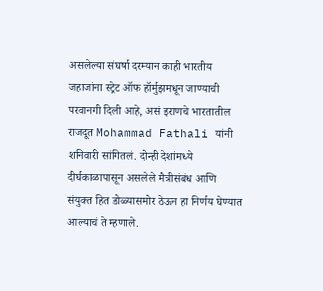असलेल्या संघर्षा दरम्यान काही भारतीय जहाजांना स्ट्रेट ऑफ हॉर्मुझमधून जाण्याची परवानगी दिली आहे, असं इराणचे भारतातील राजदूत Mohammad Fathali यांनी शनिवारी सांगितलं. दोन्ही देशांमध्ये दीर्घकाळापासून असलेले मैत्रीसंबंध आणि संयुक्त हित डोळ्यासमोर ठेऊन हा निर्णय घेण्यात आल्याचं ते म्हणाले.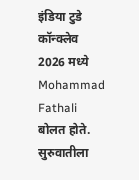इंडिया टुडे कॉन्क्लेव 2026 मध्ये Mohammad Fathali बोलत होते. सुरुवातीला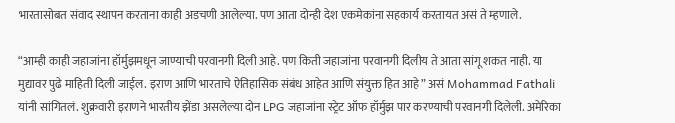भारतासोबत संवाद स्थापन करताना काही अडचणी आलेल्या. पण आता दोन्ही देश एकमेकांना सहकार्य करतायत असं ते म्हणाले.

“आम्ही काही जहाजांना हॉर्मुझमधून जाण्याची परवानगी दिली आहे. पण किती जहाजांना परवानगी दिलीय ते आता सांगू शकत नाही. या मुद्यावर पुढे माहिती दिली जाईल. इराण आणि भारताचे ऐतिहासिक संबंध आहेत आणि संयुक्त हित आहे” असं Mohammad Fathali यांनी सांगितलं. शुक्रवारी इराणने भारतीय झेंडा असलेल्या दोन LPG जहाजांना स्ट्रेट ऑफ हॉर्मुझ पार करण्याची परवानगी दिलेली. अमेरिका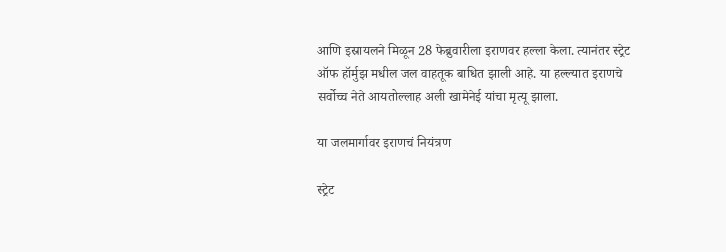आणि इस्रायलने मिळून 28 फेब्रुवारीला इराणवर हल्ला केला. त्यानंतर स्ट्रेट ऑफ हॉर्मुझ मधील जल वाहतूक बाधित झाली आहे. या हल्ल्यात इराणचे सर्वोच्च नेते आयतोल्लाह अली खामेनेई यांचा मृत्यू झाला.

या जलमार्गावर इराणचं नियंत्रण

स्ट्रेट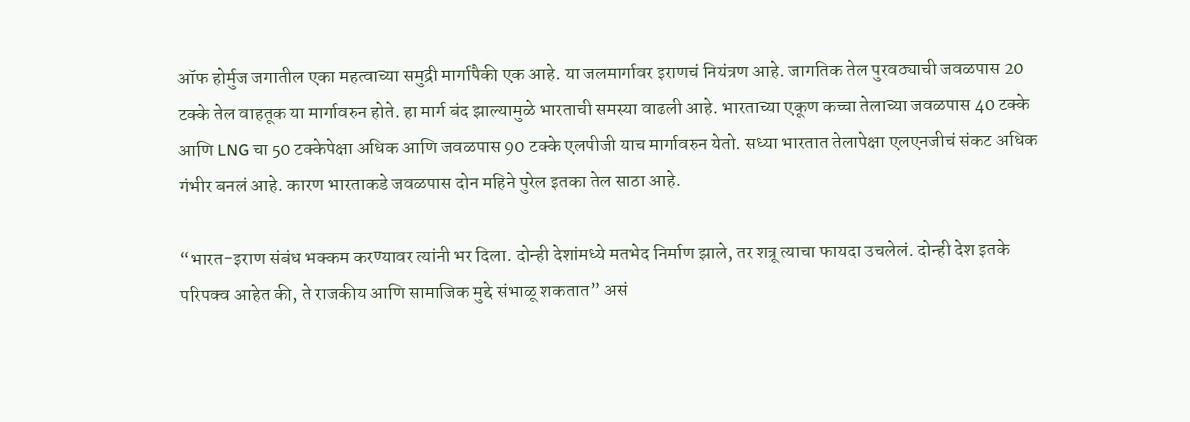ऑफ होर्मुज जगातील एका महत्वाच्या समुद्री मार्गापैकी एक आहे. या जलमार्गावर इराणचं नियंत्रण आहे. जागतिक तेल पुरवठ्याची जवळपास 20 टक्के तेल वाहतूक या मार्गावरुन होते. हा मार्ग बंद झाल्यामुळे भारताची समस्या वाढली आहे. भारताच्या एकूण कच्चा तेलाच्या जवळपास 40 टक्के आणि LNG चा 50 टक्केपेक्षा अधिक आणि जवळपास 90 टक्के एलपीजी याच मार्गावरुन येतो. सध्या भारतात तेलापेक्षा एलएनजीचं संकट अधिक गंभीर बनलं आहे. कारण भारताकडे जवळपास दोन महिने पुरेल इतका तेल साठा आहे.

“भारत-इराण संबंध भक्कम करण्यावर त्यांनी भर दिला. दोन्ही देशांमध्ये मतभेद निर्माण झाले, तर शत्रू त्याचा फायदा उचलेलं. दोन्ही देश इतके परिपक्व आहेत की, ते राजकीय आणि सामाजिक मुद्दे संभाळू शकतात” असं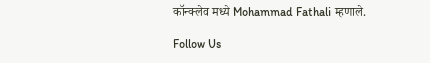कॉन्क्लेव मध्ये Mohammad Fathali म्हणाले.

Follow Us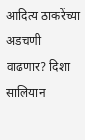आदित्य ठाकरेंच्या अडचणी वाढणार? दिशा सालियान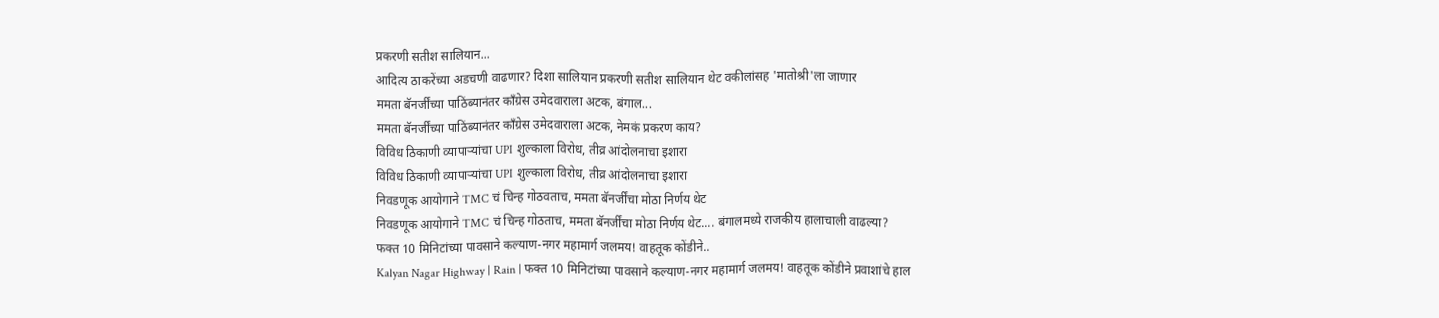प्रकरणी सतीश सालियान...
आदित्य ठाकरेंच्या अडचणी वाढणार? दिशा सालियान प्रकरणी सतीश सालियान थेट वकीलांसह 'मातोश्री'ला जाणार
ममता बॅनर्जींच्या पाठिंब्यानंतर काँग्रेस उमेदवाराला अटक, बंगाल...
ममता बॅनर्जींच्या पाठिंब्यानंतर काँग्रेस उमेदवाराला अटक, नेमकं प्रकरण काय?
विविध ठिकाणी व्यापाऱ्यांचा UPI शुल्काला विरोध, तीव्र आंदोलनाचा इशारा
विविध ठिकाणी व्यापाऱ्यांचा UPI शुल्काला विरोध, तीव्र आंदोलनाचा इशारा
निवडणूक आयोगाने TMC चं चिन्ह गोठवताच, ममता बॅनर्जींचा मोठा निर्णय थेट
निवडणूक आयोगाने TMC चं चिन्ह गोठताच, ममता बॅनर्जींचा मोठा निर्णय थेट.... बंगालमध्ये राजकीय हालाचाली वाढल्या?
फक्त 10 मिनिटांच्या पावसाने कल्याण-नगर महामार्ग जलमय! वाहतूक कोंडीने..
Kalyan Nagar Highway | Rain | फक्त 10 मिनिटांच्या पावसाने कल्याण-नगर महामार्ग जलमय! वाहतूक कोंडीने प्रवाशांचे हाल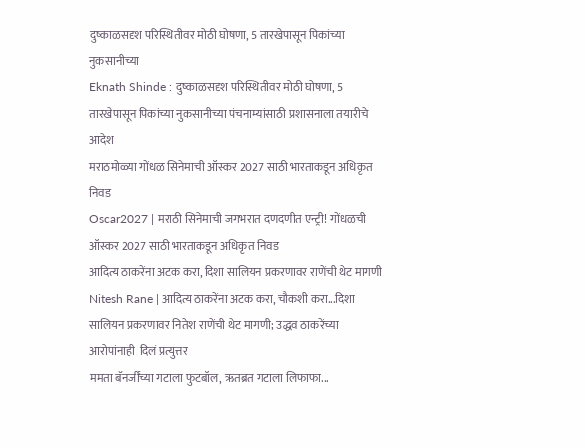दुष्काळसदृश परिस्थितीवर मोठी घोषणा, 5 तारखेपासून पिकांच्या नुकसानीच्या
Eknath Shinde : दुष्काळसदृश परिस्थितीवर मोठी घोषणा, 5 तारखेपासून पिकांच्या नुकसानीच्या पंचनाम्यांसाठी प्रशासनाला तयारीचे आदेश
मराठमोळ्या गोंधळ सिनेमाची ऑस्कर 2027 साठी भारताकडून अधिकृत निवड
Oscar2027 | मराठी सिनेमाची जगभरात दणदणीत एन्ट्री! गोंधळची ऑस्कर 2027 साठी भारताकडून अधिकृत निवड
आदित्य ठाकरेंना अटक करा, दिशा सालियन प्रकरणावर राणेंची थेट मागणी
Nitesh Rane | आदित्य ठाकरेंना अटक करा, चौकशी करा...दिशा सालियन प्रकरणावर नितेश राणेंची थेट मागणी; उद्धव ठाकरेंच्या आरोपांनाही  दिलं प्रत्युत्तर
ममता बॅनर्जींच्या गटाला फुटबॉल, ऋतब्रत गटाला लिफाफा...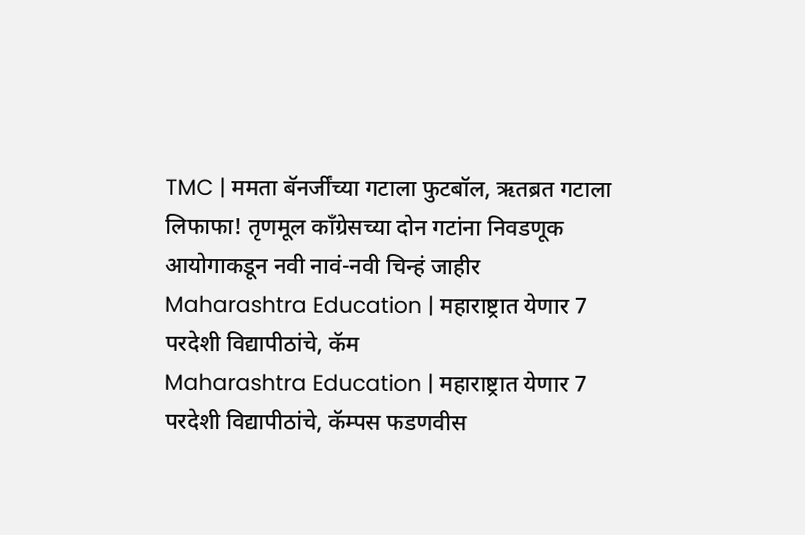TMC | ममता बॅनर्जींच्या गटाला फुटबॉल, ऋतब्रत गटाला लिफाफा! तृणमूल काँग्रेसच्या दोन गटांना निवडणूक आयोगाकडून नवी नावं-नवी चिन्हं जाहीर
Maharashtra Education | महाराष्ट्रात येणार 7 परदेशी विद्यापीठांचे, कॅम
Maharashtra Education | महाराष्ट्रात येणार 7 परदेशी विद्यापीठांचे, कॅम्पस फडणवीस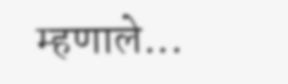म्हणाले...